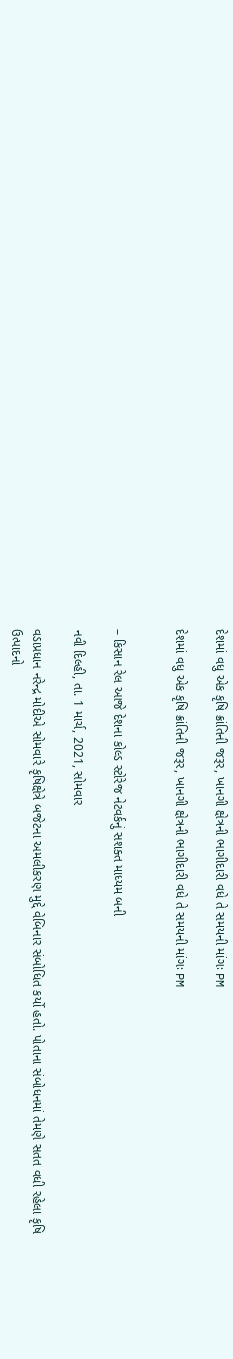દેશમાં વધુ એક કૃષિ ક્રાંતિની જરૂર, ખાનગી ક્ષેત્રની ભાગીદારી વધે તે સમયની માંગઃ PM

દેશમાં વધુ એક કૃષિ ક્રાંતિની જરૂર, ખાનગી ક્ષેત્રની ભાગીદારી વધે તે સમયની માંગઃ PM


– કિસાન રેલ આજે દેશના કોલ્ડ સ્ટોરેજ નેટવર્કનું સશક્ત માધ્યમ બની

નવી દિલ્હી, તા. 1 માર્ચ, 2021, સોમવાર

વડાપ્રધાન નરેન્દ્ર મોદીએ સોમવારે કૃષિક્ષેત્રે બજેટના અમલીકરણ મુદ્દે વેબિનાર સંબોધિત કર્યો હતો. પોતાના સંબોધનમાં તેમણે સતત વધી રહેલા કૃષિ ઉત્પાદનો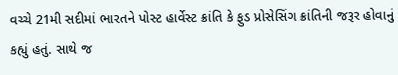વચ્ચે 21મી સદીમાં ભારતને પોસ્ટ હાર્વેસ્ટ ક્રાંતિ કે ફુડ પ્રોસેસિંગ ક્રાંતિની જરૂર હોવાનું કહ્યું હતું. સાથે જ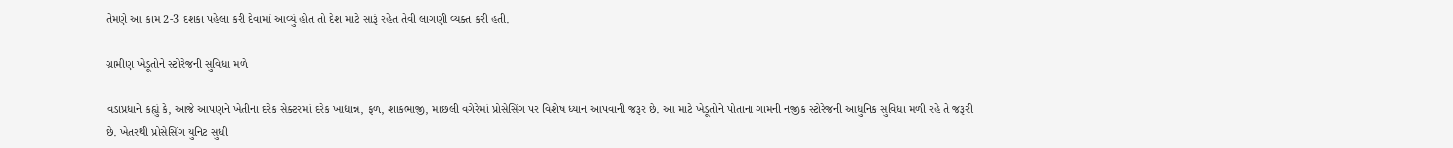તેમણે આ કામ 2-3 દશકા પહેલા કરી દેવામાં આવ્યું હોત તો દેશ માટે સારૂં રહેત તેવી લાગણી વ્યક્ત કરી હતી.

ગ્રામીણ ખેડૂતોને સ્ટોરેજની સુવિધા મળે

વડાપ્રધાને કહ્યું કે, આજે આપણને ખેતીના દરેક સેક્ટરમાં દરેક ખાદ્યાન્ન, ફળ, શાકભાજી, માછલી વગેરેમાં પ્રોસેસિંગ પર વિશેષ ધ્યાન આપવાની જરૂર છે. આ માટે ખેડૂતોને પોતાના ગામની નજીક સ્ટોરેજની આધુનિક સુવિધા મળી રહે તે જરૂરી છે. ખેતરથી પ્રોસેસિંગ યુનિટ સુધી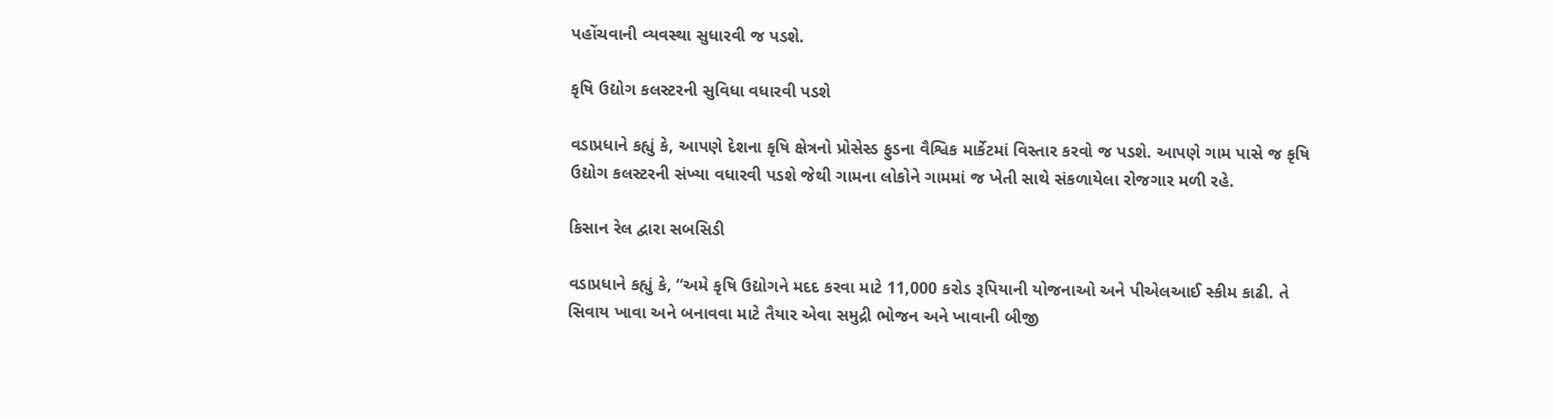પહોંચવાની વ્યવસ્થા સુધારવી જ પડશે.

કૃષિ ઉદ્યોગ કલસ્ટરની સુવિધા વધારવી પડશે

વડાપ્રધાને કહ્યું કે, આપણે દેશના કૃષિ ક્ષેત્રનો પ્રોસેસ્ડ ફુડના વૈશ્વિક માર્કેટમાં વિસ્તાર કરવો જ પડશે. આપણે ગામ પાસે જ કૃષિ ઉદ્યોગ કલસ્ટરની સંખ્યા વધારવી પડશે જેથી ગામના લોકોને ગામમાં જ ખેતી સાથે સંકળાયેલા રોજગાર મળી રહે.

કિસાન રેલ દ્વારા સબસિડી

વડાપ્રધાને કહ્યું કે, “અમે કૃષિ ઉદ્યોગને મદદ કરવા માટે 11,000 કરોડ રૂપિયાની યોજનાઓ અને પીએલઆઈ સ્કીમ કાઢી. તે સિવાય ખાવા અને બનાવવા માટે તૈયાર એવા સમુદ્રી ભોજન અને ખાવાની બીજી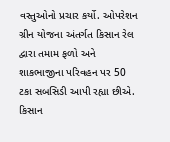વસ્તુઓનો પ્રચાર કર્યો. ઓપરેશન ગ્રીન યોજના અંતર્ગત કિસાન રેલ દ્વારા તમામ ફળો અને શાકભાજીના પરિવહન પર 50 ટકા સબસિડી આપી રહ્યા છીએ. કિસાન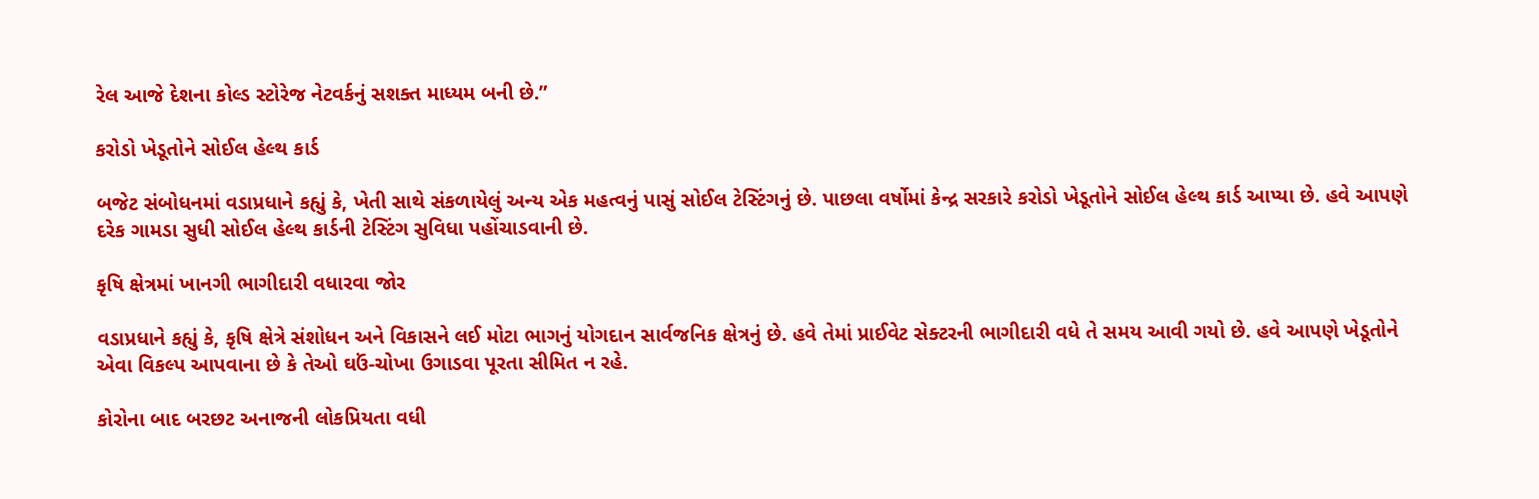રેલ આજે દેશના કોલ્ડ સ્ટોરેજ નેટવર્કનું સશક્ત માધ્યમ બની છે.”

કરોડો ખેડૂતોને સોઈલ હેલ્થ કાર્ડ

બજેટ સંબોધનમાં વડાપ્રધાને કહ્યું કે, ખેતી સાથે સંકળાયેલું અન્ય એક મહત્વનું પાસું સોઈલ ટેસ્ટિંગનું છે. પાછલા વર્ષોમાં કેન્દ્ર સરકારે કરોડો ખેડૂતોને સોઈલ હેલ્થ કાર્ડ આપ્યા છે. હવે આપણે દરેક ગામડા સુધી સોઈલ હેલ્થ કાર્ડની ટેસ્ટિંગ સુવિધા પહોંચાડવાની છે.

કૃષિ ક્ષેત્રમાં ખાનગી ભાગીદારી વધારવા જોર

વડાપ્રધાને કહ્યું કે, કૃષિ ક્ષેત્રે સંશોધન અને વિકાસને લઈ મોટા ભાગનું યોગદાન સાર્વજનિક ક્ષેત્રનું છે. હવે તેમાં પ્રાઈવેટ સેક્ટરની ભાગીદારી વધે તે સમય આવી ગયો છે. હવે આપણે ખેડૂતોને એવા વિકલ્પ આપવાના છે કે તેઓ ઘઉં-ચોખા ઉગાડવા પૂરતા સીમિત ન રહે.

કોરોના બાદ બરછટ અનાજની લોકપ્રિયતા વધી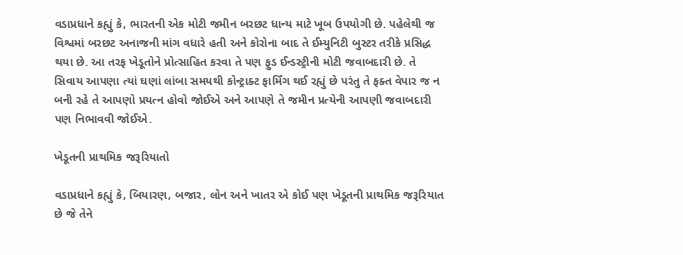વડાપ્રધાને કહ્યું કે, ભારતની એક મોટી જમીન બરછટ ધાન્ય માટે ખૂબ ઉપયોગી છે. પહેલેથી જ વિશ્વમાં બરછટ અનાજની માંગ વધારે હતી અને કોરોના બાદ તે ઈમ્યુનિટી બુસ્ટર તરીકે પ્રસિદ્ધ થયા છે. આ તરફ ખેડૂતોને પ્રોત્સાહિત કરવા તે પણ ફુડ ઈન્ડસ્ટ્રીની મોટી જવાબદારી છે. તે સિવાય આપણા ત્યાં ઘણાં લાંબા સમયથી કોન્ટ્રાક્ટ ફાર્મિંગ થઈ રહ્યું છે પરંતુ તે ફક્ત વેપાર જ ન બની રહે તે આપણો પ્રયત્ન હોવો જોઈએ અને આપણે તે જમીન પ્રત્યેની આપણી જવાબદારી પણ નિભાવવી જોઈએ.

ખેડૂતની પ્રાથમિક જરૂરિયાતો

વડાપ્રધાને કહ્યું કે, બિયારણ, બજાર, લોન અને ખાતર એ કોઈ પણ ખેડૂતની પ્રાથમિક જરૂરિયાત છે જે તેને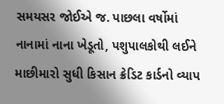સમયસર જોઈએ જ. પાછલા વર્ષોમાં નાનામાં નાના ખેડૂતો, પશુપાલકોથી લઈને માછીમારો સુધી કિસાન ક્રેડિટ કાર્ડનો વ્યાપ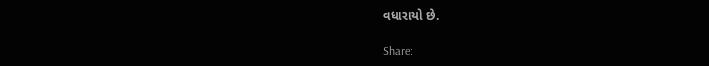વધારાયો છે.

Share: